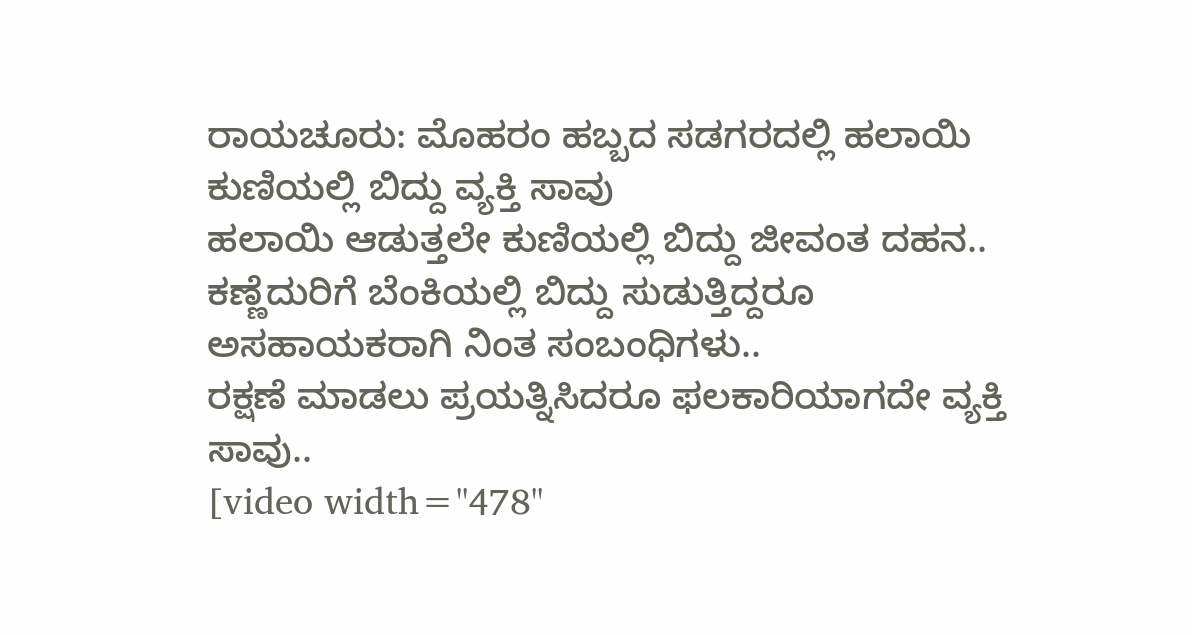ರಾಯಚೂರು: ಮೊಹರಂ ಹಬ್ಬದ ಸಡಗರದಲ್ಲಿ ಹಲಾಯಿ ಕುಣಿಯಲ್ಲಿ ಬಿದ್ದು ವ್ಯಕ್ತಿ ಸಾವು
ಹಲಾಯಿ ಆಡುತ್ತಲೇ ಕುಣಿಯಲ್ಲಿ ಬಿದ್ದು ಜೀವಂತ ದಹನ..
ಕಣ್ಣೆದುರಿಗೆ ಬೆಂಕಿಯಲ್ಲಿ ಬಿದ್ದು ಸುಡುತ್ತಿದ್ದರೂ ಅಸಹಾಯಕರಾಗಿ ನಿಂತ ಸಂಬಂಧಿಗಳು..
ರಕ್ಷಣೆ ಮಾಡಲು ಪ್ರಯತ್ನಿಸಿದರೂ ಫಲಕಾರಿಯಾಗದೇ ವ್ಯಕ್ತಿ ಸಾವು..
[video width="478"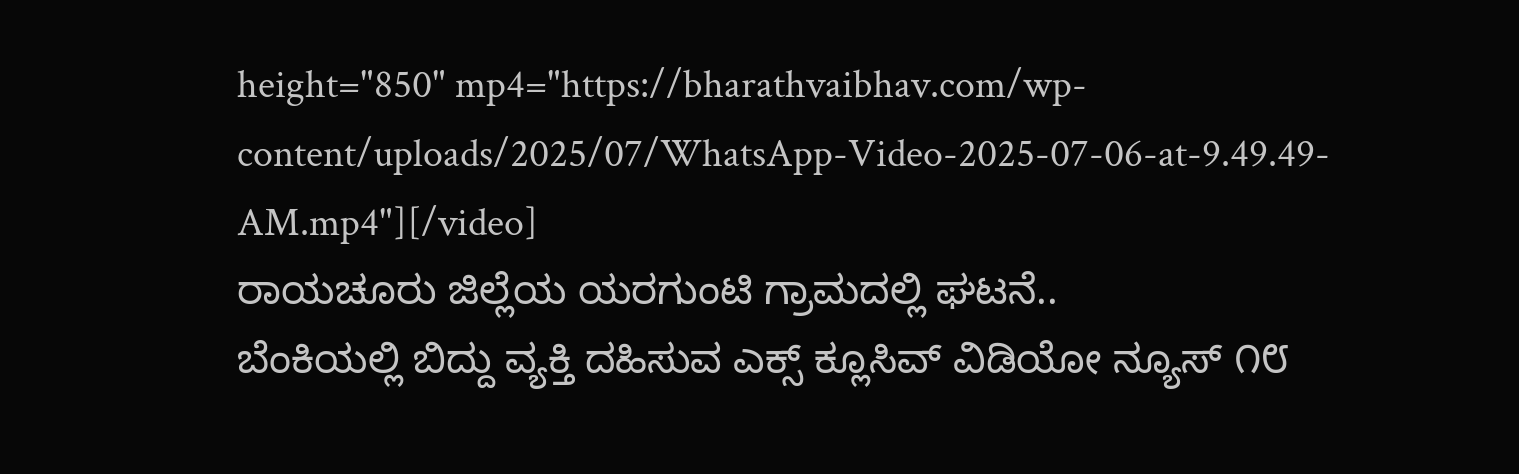height="850" mp4="https://bharathvaibhav.com/wp-content/uploads/2025/07/WhatsApp-Video-2025-07-06-at-9.49.49-AM.mp4"][/video]
ರಾಯಚೂರು ಜಿಲ್ಲೆಯ ಯರಗುಂಟಿ ಗ್ರಾಮದಲ್ಲಿ ಘಟನೆ..
ಬೆಂಕಿಯಲ್ಲಿ ಬಿದ್ದು ವ್ಯಕ್ತಿ ದಹಿಸುವ ಎಕ್ಸ್ ಕ್ಲೂಸಿವ್ ವಿಡಿಯೋ ನ್ಯೂಸ್ ೧೮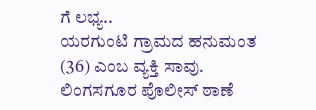ಗೆ ಲಭ್ಯ..
ಯರಗುಂಟಿ ಗ್ರಾಮದ ಹನುಮಂತ (36) ಎಂಬ ವ್ಯಕ್ತಿ ಸಾವು.
ಲಿಂಗಸಗೂರ ಪೊಲೀಸ್ ಠಾಣೆ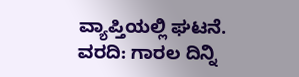ವ್ಯಾಪ್ತಿಯಲ್ಲಿ ಘಟನೆ.
ವರದಿ: ಗಾರಲ ದಿನ್ನಿ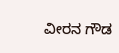ವೀರನ ಗೌಡ